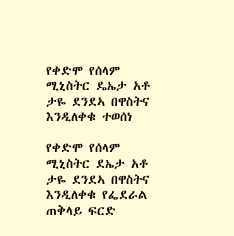የቀድሞ የሰላም ሚኒስትር ዴኤታ አቶ ታዬ ደንደኣ በዋስትና እንዲለቀቁ ተወሰነ

የቀድሞ የሰላም ሚኒስትር ደኤታ አቶ ታዬ ደንደኣ በዋስትና እንዲለቀቁ የፌደራል ጠቅላይ ፍርድ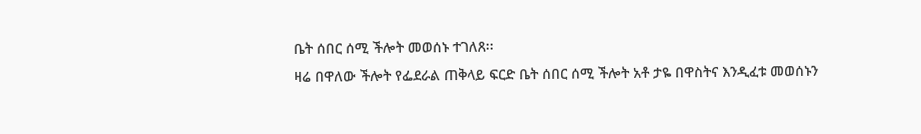ቤት ሰበር ሰሚ ችሎት መወሰኑ ተገለጸ፡፡
ዛሬ በዋለው ችሎት የፌደራል ጠቅላይ ፍርድ ቤት ሰበር ሰሚ ችሎት አቶ ታዬ በዋስትና እንዲፈቱ መወሰኑን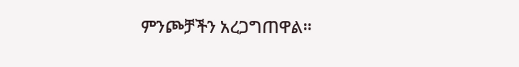ምንጮቻችን አረጋግጠዋል።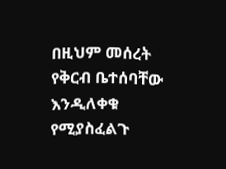በዚህም መሰረት የቅርብ ቤተሰባቸው እንዲለቀቁ የሚያስፈልጉ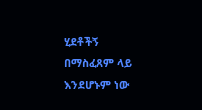ሂደቶችኝ በማስፈጸም ላይ እንደሆኑም ነው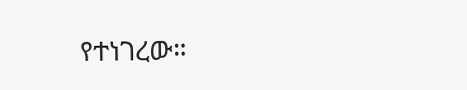የተነገረው።